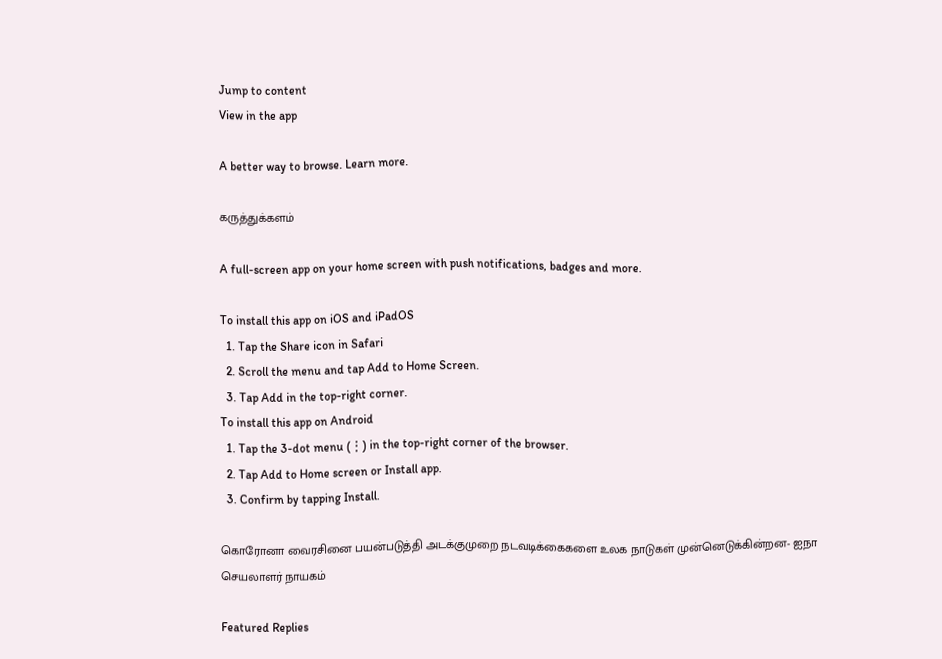Jump to content
View in the app

A better way to browse. Learn more.

கருத்துக்களம்

A full-screen app on your home screen with push notifications, badges and more.

To install this app on iOS and iPadOS
  1. Tap the Share icon in Safari
  2. Scroll the menu and tap Add to Home Screen.
  3. Tap Add in the top-right corner.
To install this app on Android
  1. Tap the 3-dot menu (⋮) in the top-right corner of the browser.
  2. Tap Add to Home screen or Install app.
  3. Confirm by tapping Install.

கொரோனா வைரசினை பயன்படுத்தி அடக்குமுறை நடவடிக்கைகளை உலக நாடுகள் முன்னெடுக்கின்றன- ஐநா செயலாளர் நாயகம்

Featured Replies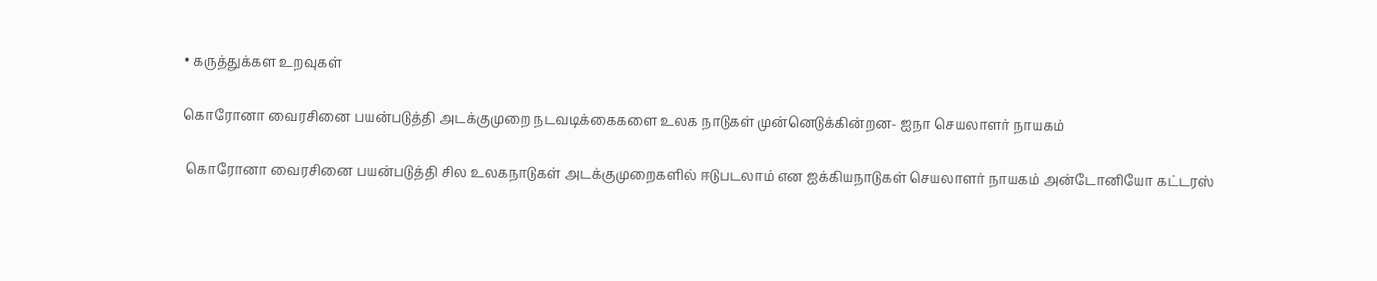• கருத்துக்கள உறவுகள்

கொரோனா வைரசினை பயன்படுத்தி அடக்குமுறை நடவடிக்கைகளை உலக நாடுகள் முன்னெடுக்கின்றன- ஐநா செயலாளர் நாயகம்

 கொரோனா வைரசினை பயன்படுத்தி சில உலகநாடுகள் அடக்குமுறைகளில் ஈடுபடலாம் என ஐக்கியநாடுகள் செயலாளர் நாயகம் அன்டோனியோ கட்டரஸ்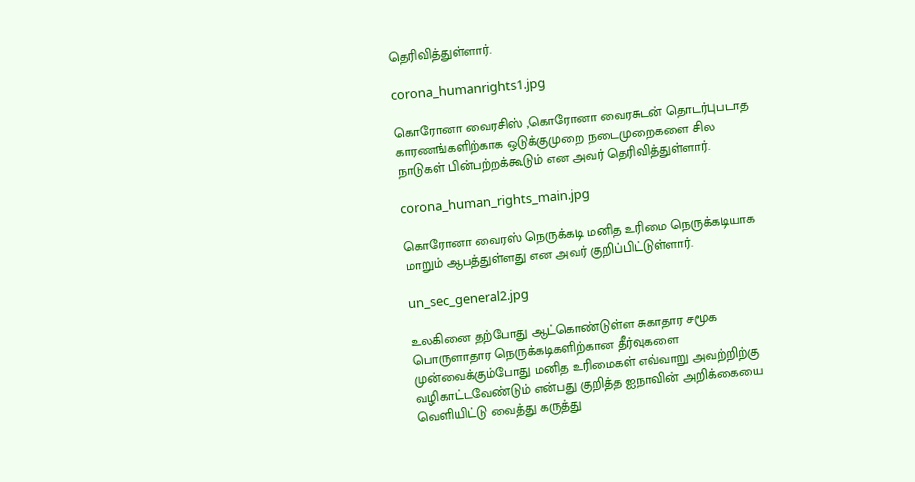தெரிவித்துள்ளார்.

corona_humanrights1.jpg

கொரோனா வைரசிஸ் ,கொரோனா வைரசுடன் தொடர்புபடாத காரணங்களிற்காக ஒடுக்குமுறை நடைமுறைகளை சில நாடுகள் பின்பற்றக்கூடும் என அவர் தெரிவித்துள்ளார்.

corona_human_rights_main.jpg

கொரோனா வைரஸ் நெருக்கடி மனித உரிமை நெருக்கடியாக மாறும் ஆபத்துள்ளது என அவர் குறிப்பிட்டுள்ளார்.

un_sec_general2.jpg

உலகினை தற்போது ஆட்கொண்டுள்ள சுகாதார சமூக பொருளாதார நெருக்கடிகளிற்கான தீர்வுகளை முன்வைக்கும்போது மனித உரிமைகள் எவ்வாறு அவற்றிற்கு வழிகாட்டவேண்டும் என்பது குறித்த ஐநாவின் அறிக்கையை வெளியிட்டு வைத்து கருத்து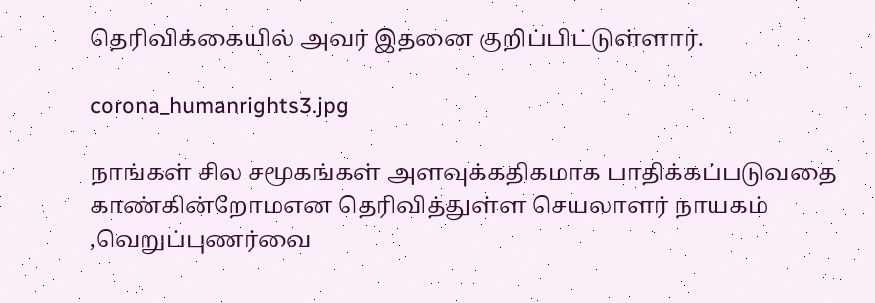தெரிவிக்கையில் அவர் இதனை குறிப்பிட்டுள்ளார்.

corona_humanrights3.jpg

நாங்கள் சில சமூகங்கள் அளவுக்கதிகமாக பாதிக்கப்படுவதை காண்கின்றோமஎன தெரிவித்துள்ள செயலாளர் நாயகம் ,வெறுப்புணர்வை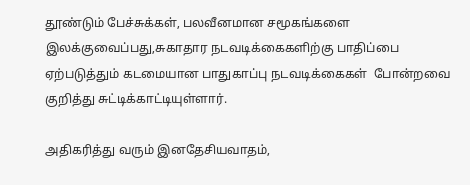தூண்டும் பேச்சுக்கள், பலவீனமான சமூகங்களை இலக்குவைப்பது,சுகாதார நடவடிக்கைகளிற்கு பாதிப்பை ஏற்படுத்தும் கடமையான பாதுகாப்பு நடவடிக்கைகள்  போன்றவை குறித்து சுட்டிக்காட்டியுள்ளார்.

அதிகரித்து வரும் இனதேசியவாதம்,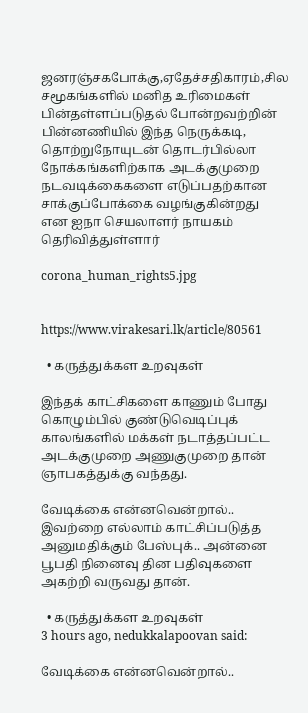ஜனரஞ்சகபோக்கு,ஏதேச்சதிகாரம்,சில சமூகங்களில் மனித உரிமைகள் பின்தள்ளப்படுதல் போன்றவற்றின் பின்னணியில் இந்த நெருக்கடி, தொற்றுநோயுடன் தொடர்பில்லா நோக்கங்களிற்காக அடக்குமுறை நடவடிக்கைகளை எடுப்பதற்கான சாக்குப்போக்கை வழங்குகின்றது என ஐநா செயலாளர் நாயகம் தெரிவித்துள்ளார்

corona_human_rights5.jpg


https://www.virakesari.lk/article/80561

  • கருத்துக்கள உறவுகள்

இந்தக் காட்சிகளை காணும் போது கொழும்பில் குண்டுவெடிப்புக் காலங்களில் மக்கள் நடாத்தப்பட்ட அடக்குமுறை அணுகுமுறை தான் ஞாபகத்துக்கு வந்தது.

வேடிக்கை என்னவென்றால்.. இவற்றை எல்லாம் காட்சிப்படுத்த அனுமதிக்கும் பேஸ்புக்.. அன்னை பூபதி நினைவு தின பதிவுகளை அகற்றி வருவது தான்.

  • கருத்துக்கள உறவுகள்
3 hours ago, nedukkalapoovan said:

வேடிக்கை என்னவென்றால்..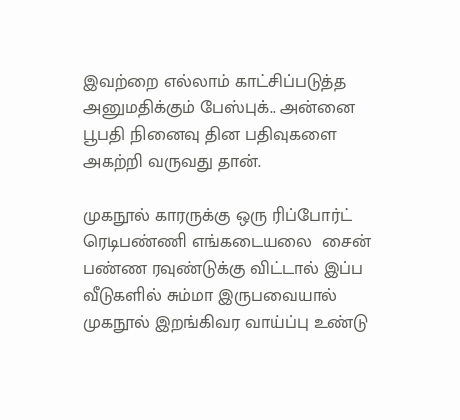இவற்றை எல்லாம் காட்சிப்படுத்த அனுமதிக்கும் பேஸ்புக்.. அன்னை பூபதி நினைவு தின பதிவுகளை அகற்றி வருவது தான்.

முகநூல் காரருக்கு ஒரு ரிப்போர்ட் ரெடிபண்ணி எங்கடையலை  சைன் பண்ண ரவுண்டுக்கு விட்டால் இப்ப வீடுகளில் சும்மா இருபவையால் முகநூல் இறங்கிவர வாய்ப்பு உண்டு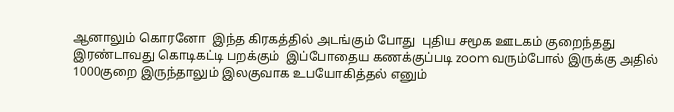ஆனாலும் கொரனோ  இந்த கிரகத்தில் அடங்கும் போது  புதிய சமூக ஊடகம் குறைந்தது இரண்டாவது கொடிகட்டி பறக்கும்  இப்போதைய கணக்குப்படி zoom வரும்போல் இருக்கு அதில் 1000குறை இருந்தாலும் இலகுவாக உபயோகித்தல் எனும்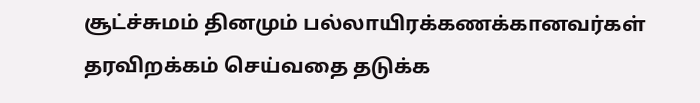சூட்ச்சுமம் தினமும் பல்லாயிரக்கணக்கானவர்கள் தரவிறக்கம் செய்வதை தடுக்க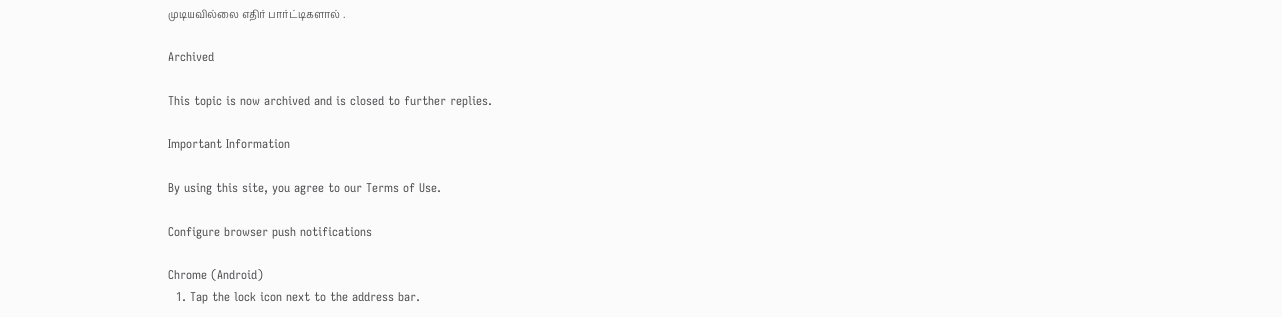முடியவில்லை எதிர் பார்ட்டிகளால் .

Archived

This topic is now archived and is closed to further replies.

Important Information

By using this site, you agree to our Terms of Use.

Configure browser push notifications

Chrome (Android)
  1. Tap the lock icon next to the address bar.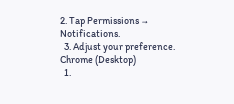2. Tap Permissions → Notifications.
  3. Adjust your preference.
Chrome (Desktop)
  1.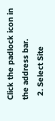Click the padlock icon in the address bar.
  2. Select Site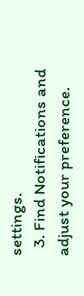settings.
  3. Find Notifications and adjust your preference.